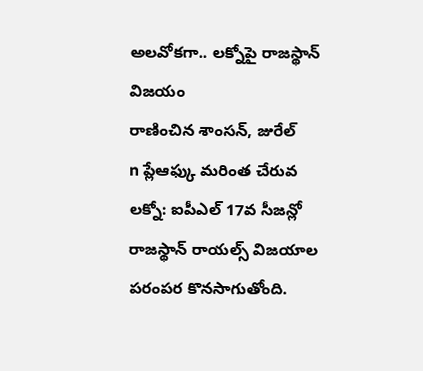అలవోకగా.. లక్నోపై రాజస్థాన్ విజయం
రాణించిన శాంసన్, జురేల్
n ప్లేఆఫ్కు మరింత చేరువ
లక్నో: ఐపీఎల్ 17వ సీజన్లో రాజస్థాన్ రాయల్స్ విజయాల పరంపర కొనసాగుతోంది.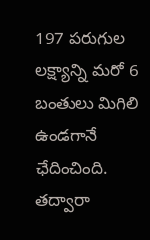197 పరుగుల లక్ష్యాన్ని మరో 6 బంతులు మిగిలి ఉండగానే ఛేదించింది. తద్వారా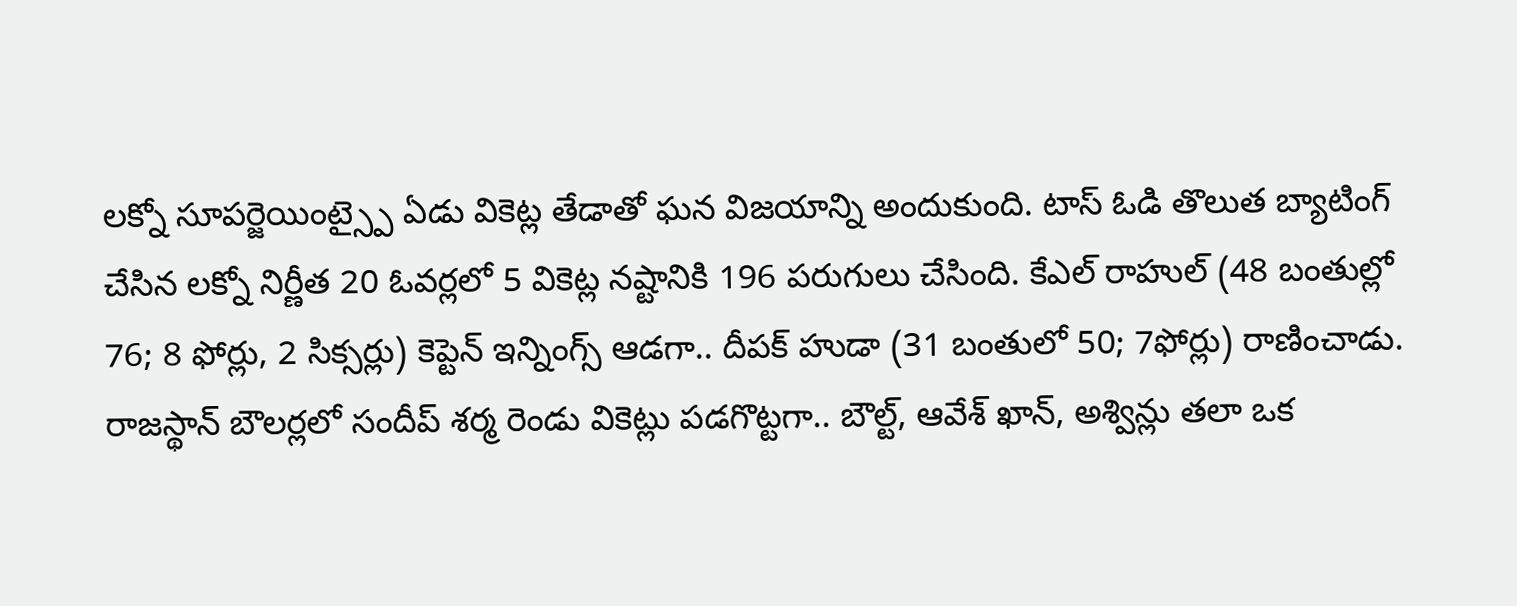లక్నో సూపర్జెయింట్స్పై ఏడు వికెట్ల తేడాతో ఘన విజయాన్ని అందుకుంది. టాస్ ఓడి తొలుత బ్యాటింగ్ చేసిన లక్నో నిర్ణీత 20 ఓవర్లలో 5 వికెట్ల నష్టానికి 196 పరుగులు చేసింది. కేఎల్ రాహుల్ (48 బంతుల్లో 76; 8 ఫోర్లు, 2 సిక్సర్లు) కెప్టెన్ ఇన్నింగ్స్ ఆడగా.. దీపక్ హుడా (31 బంతులో 50; 7ఫోర్లు) రాణించాడు. రాజస్థాన్ బౌలర్లలో సందీప్ శర్మ రెండు వికెట్లు పడగొట్టగా.. బౌల్ట్, ఆవేశ్ ఖాన్, అశ్విన్లు తలా ఒక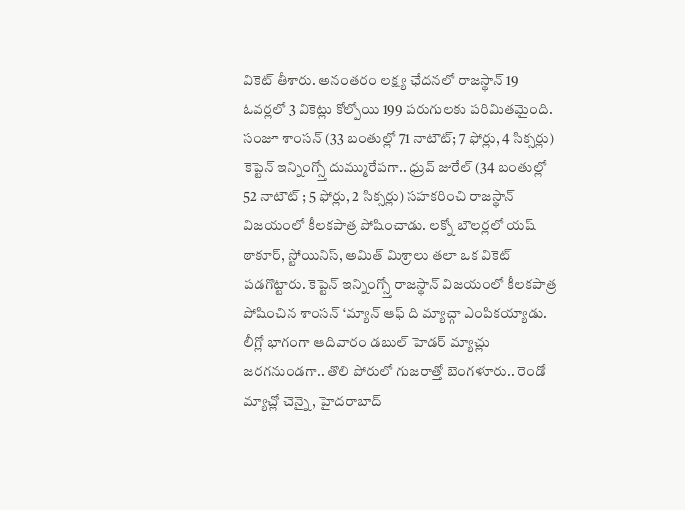వికెట్ తీశారు. అనంతరం లక్ష్య ఛేదనలో రాజస్థాన్ 19 ఓవర్లలో 3 వికెట్లు కోల్పోయి 199 పరుగులకు పరిమితమైంది.
సంజూ శాంసన్ (33 బంతుల్లో 71 నాటౌట్; 7 ఫోర్లు, 4 సిక్సర్లు) కెప్టెన్ ఇన్నింగ్స్తో దుమ్మురేపగా.. ధ్రువ్ జురేల్ (34 బంతుల్లో 52 నాటౌట్ ; 5 ఫోర్లు, 2 సిక్సర్లు) సహకరించి రాజస్థాన్ విజయంలో కీలకపాత్ర పోషించాడు. లక్నో బౌలర్లలో యష్ ఠాకూర్, స్టోయినిస్, అమిత్ మిశ్రాలు తలా ఒక వికెట్ పడగొట్టారు. కెప్టెన్ ఇన్నింగ్స్తో రాజస్థాన్ విజయంలో కీలకపాత్ర పోషించిన శాంసన్ ‘మ్యాన్ ఆఫ్ ది మ్యాచ్గా ఎంపికయ్యాడు. లీగ్లో భాగంగా ఆదివారం డబుల్ హెడర్ మ్యాచ్లు జరగనుండగా.. తొలి పోరులో గుజరాత్తో బెంగళూరు.. రెండో మ్యాచ్లో చెన్నై, హైదరాబాద్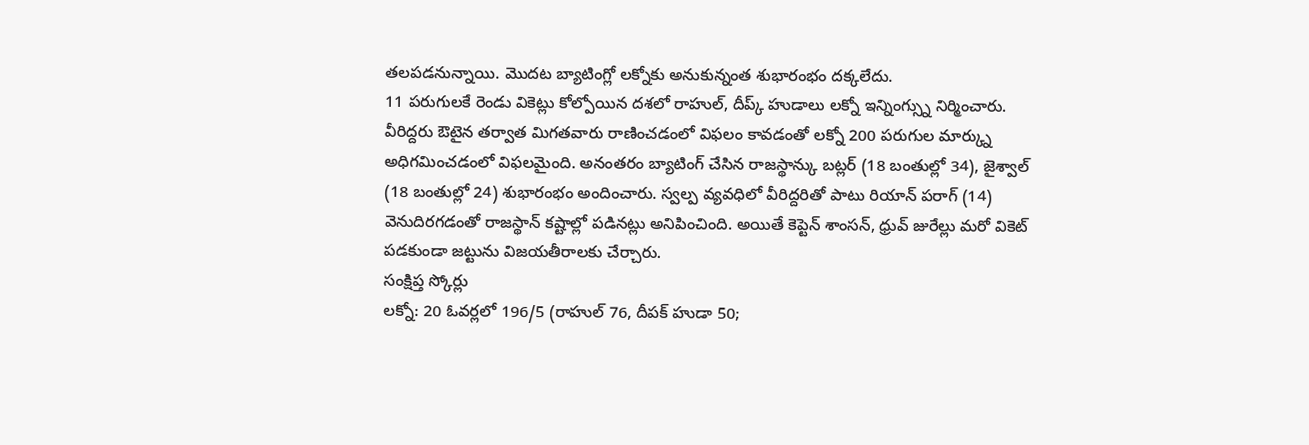తలపడనున్నాయి. మొదట బ్యాటింగ్లో లక్నోకు అనుకున్నంత శుభారంభం దక్కలేదు.
11 పరుగులకే రెండు వికెట్లు కోల్పోయిన దశలో రాహుల్, దీప్క్ హుడాలు లక్నో ఇన్నింగ్స్ను నిర్మించారు. వీరిద్దరు ఔటైన తర్వాత మిగతవారు రాణించడంలో విఫలం కావడంతో లక్నో 200 పరుగుల మార్క్ను అధిగమించడంలో విఫలమైంది. అనంతరం బ్యాటింగ్ చేసిన రాజస్థాన్కు బట్లర్ (18 బంతుల్లో 34), జైశ్వాల్ (18 బంతుల్లో 24) శుభారంభం అందించారు. స్వల్ప వ్యవధిలో వీరిద్దరితో పాటు రియాన్ పరాగ్ (14) వెనుదిరగడంతో రాజస్థాన్ కష్టాల్లో పడినట్లు అనిపించింది. అయితే కెప్టెన్ శాంసన్, ధ్రువ్ జురేల్లు మరో వికెట్ పడకుండా జట్టును విజయతీరాలకు చేర్చారు.
సంక్షిప్త స్కోర్లు
లక్నో: 20 ఓవర్లలో 196/5 (రాహుల్ 76, దీపక్ హుడా 50;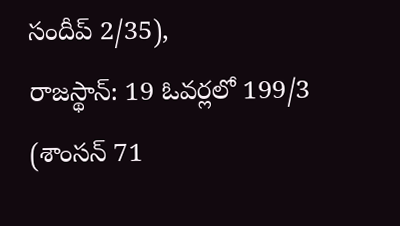సందీప్ 2/35),
రాజస్థాన్: 19 ఓవర్లలో 199/3 (శాంసన్ 71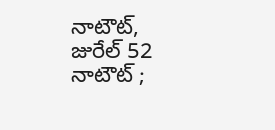నాటౌట్, జురేల్ 52 నాటౌట్ ;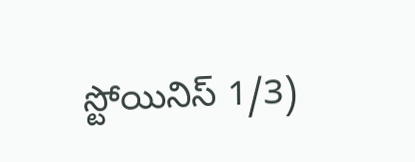స్టోయినిస్ 1/3)